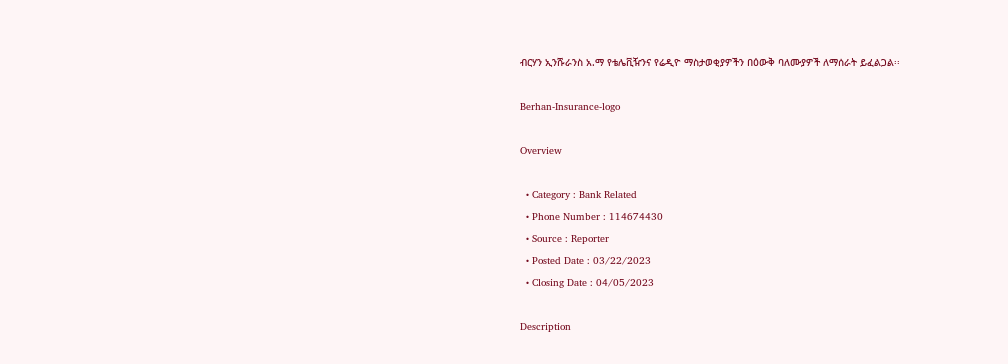ብርሃን ኢንሹራንስ አ.ማ የቴሌቪዥንና የሬዲዮ ማስታወቂያዎችን በዕውቅ ባለሙያዎች ለማሰራት ይፈልጋል፡፡

Berhan-Insurance-logo

Overview

  • Category : Bank Related
  • Phone Number : 114674430
  • Source : Reporter
  • Posted Date : 03/22/2023
  • Closing Date : 04/05/2023

Description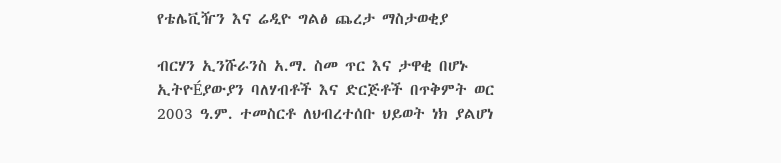የቴሌቪዥን እና ሬዲዮ ግልፅ ጨረታ ማስታወቂያ

ብርሃን ኢንሹራንስ አ.ማ. ስመ ጥር እና ታዋቂ በሆኑ ኢትዮÉያውያን ባለሃብቶች እና ድርጅቶች በጥቅምት ወር 2003 ዓ.ም. ተመስርቶ ለህብረተሰቡ ህይወት ነክ ያልሆነ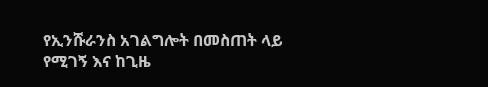የኢንሹራንስ አገልግሎት በመስጠት ላይ የሚገኝ እና ከጊዜ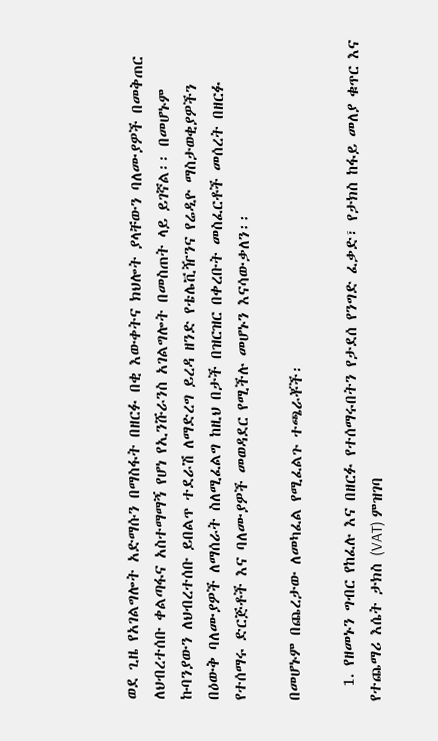ወደ ጊዜ የአገልግሎት አድማሱን በማስፋት በዘርፉ በቂ እውቀትና ክህሎት ያላቸውን ባለሙያዎች በመቅጠር ለህብረተሰቡ ቀልጣፋና አስተማማኝ የሆነ የኢንሹራንስ አገልግሎት በመስጠት ላይ ይገኛል፡፡ በመሆኑም ኩባንያውን ለህብረተሰቡ ይበልጥ ተደራሽ ለማድረግ ይረዳ ዘንድ የቴሌቪዥንና የሬዲዮ ማስታወቂያዎችን በዕውቅ ባለሙያዎች ለማሰራት ስለሚፈልግ ከዚህ በታች በዝርዝር በቀረቡት መስፈርቶች መሰረት በዘርፉ የተሰማሩ ድርጅቶች እና ባለሙያዎች መወዳደር የሚችሉ መሆኑን እናሳውቃለን፡፡

በመሆኑም በጨረታው ለመካፈል የሚፈልጉ ተጫራቾች፡

  1. የዘመኑን ግብር የከፈሉ እና በዘርፉ የተሰማሩበትን የታደሰ የንግድ ፈቃድ፣ የታክስ ከፋይ መለያ ቁጥር እና የተጨማሪ እሴት ታክስ (VAT) ምዝገባ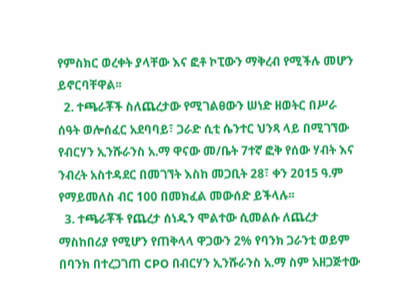የምስክር ወረቀት ያላቸው እና ፎቶ ኮፒውን ማቅረብ የሚችሉ መሆን ይኖርባቸዋል፡፡
  2. ተጫራቾች ስለጨረታው የሚገልፀውን ሠነድ ዘወትር በሥራ ሰዓት ወሎሰፈር አደባባይ፣ ጋራድ ሲቲ ሴንተር ህንጻ ላይ በሚገኘው የብርሃን ኢንሹራንስ አ.ማ ዋናው መ/ቤት 7ተኛ ፎቅ የሰው ሃብት እና ንብረት አስተዳደር በመገኘት እስከ መጋቢት 28፣ ቀን 2015 ዓ.ም የማይመለስ ብር 100 በመክፈል መውሰድ ይችላሉ፡፡
  3. ተጫራቾች የጨረታ ሰነዱን ሞልተው ሲመልሱ ለጨረታ ማስከበሪያ የሚሆን የጠቅላላ ዋጋውን 2% የባንክ ጋራንቲ ወይም በባንክ በተረጋገጠ CPO በብርሃን ኢንሹራንስ አ.ማ ስም አዘጋጅተው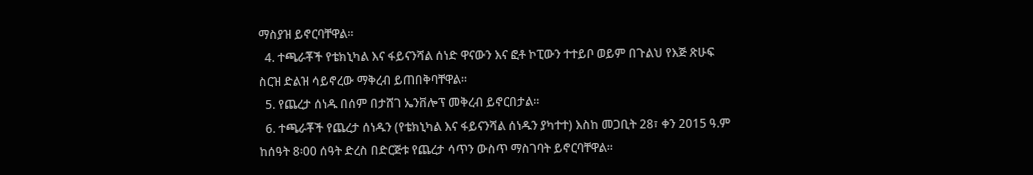ማስያዝ ይኖርባቸዋል፡፡
  4. ተጫራቾች የቴክኒካል እና ፋይናንሻል ሰነድ ዋናውን እና ፎቶ ኮፒውን ተተይቦ ወይም በጉልህ የእጅ ጽሁፍ ስርዝ ድልዝ ሳይኖረው ማቅረብ ይጠበቅባቸዋል፡፡
  5. የጨረታ ሰነዱ በሰም በታሸገ ኤንቨሎፕ መቅረብ ይኖርበታል፡፡
  6. ተጫራቾች የጨረታ ሰነዱን (የቴክኒካል እና ፋይናንሻል ሰነዱን ያካተተ) እስከ መጋቢት 28፣ ቀን 2015 ዓ.ም ከሰዓት 8፡00 ሰዓት ድረስ በድርጅቱ የጨረታ ሳጥን ውስጥ ማስገባት ይኖርባቸዋል፡፡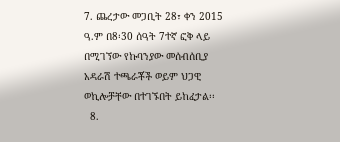7. ጨረታው መጋቢት 28፣ ቀን 2015 ዓ.ም በ8፡30 ሰዓት 7ተኛ ፎቅ ላይ በሚገኘው የኩባንያው መሰብሰቢያ አዳራሽ ተጫራቾች ወይም ህጋዊ ወኪሎቻቸው በተገኙበት ይከፈታል፡፡
  8.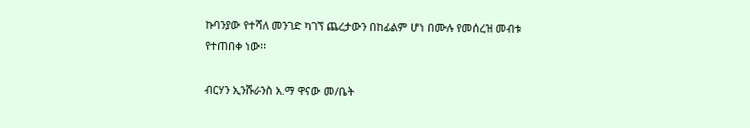ኩባንያው የተሻለ መንገድ ካገኘ ጨረታውን በከፊልም ሆነ በሙሉ የመሰረዝ መብቱ የተጠበቀ ነው፡፡

ብርሃን ኢንሹራንስ አ.ማ ዋናው መ/ቤት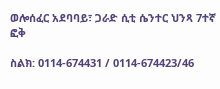ወሎሰፈር አደባባይ፣ ጋራድ ሲቲ ሴንተር ህንጻ 7ተኛ ፎቅ

ስልክ: 0114-674431 / 0114-674423/46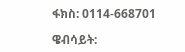ፋክስ: 0114-668701

ዌብሳይት: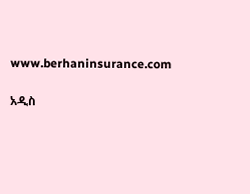www.berhaninsurance.com

አዲስ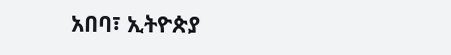አበባ፣ ኢትዮጵያ